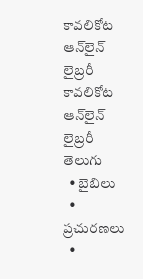కావలికోట ఆన్‌లైన్‌ లైబ్రరీ
కావలికోట
ఆన్‌లైన్‌ లైబ్రరీ
తెలుగు
  • బైబిలు
  • ప్రచురణలు
  •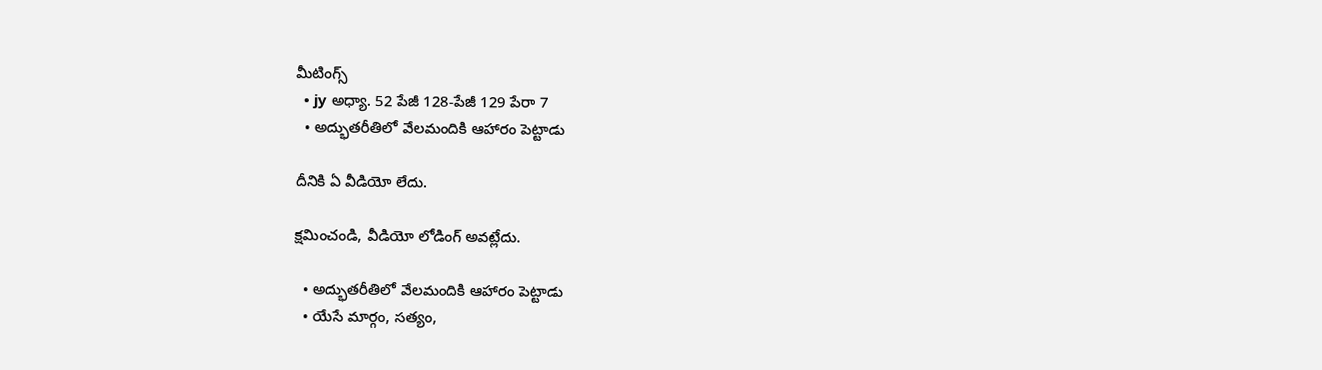మీటింగ్స్‌
  • jy అధ్యా. 52 పేజీ 128-పేజీ 129 పేరా 7
  • అద్భుతరీతిలో వేలమందికి ఆహారం పెట్టాడు

దీనికి ఏ వీడియో లేదు.

క్షమించండి, వీడియో లోడింగ్‌ అవట్లేదు.

  • అద్భుతరీతిలో వేలమందికి ఆహారం పెట్టాడు
  • యేసే మార్గం, సత్యం,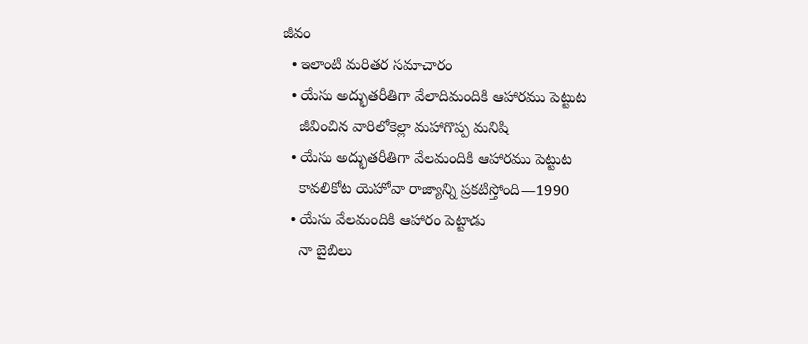జీవం
  • ఇలాంటి మరితర సమాచారం
  • యేసు అద్భుతరీతిగా వేలాదిమందికి ఆహారము పెట్టుట
    జీవించిన వారిలోకెల్లా మహాగొప్ప మనిషి
  • యేసు అద్భుతరీతిగా వేలమందికి ఆహారము పెట్టుట
    కావలికోట యెహోవా రాజ్యాన్ని ప్రకటిస్తోంది—1990
  • యేసు వేలమందికి ఆహారం పెట్టాడు
    నా బైబిలు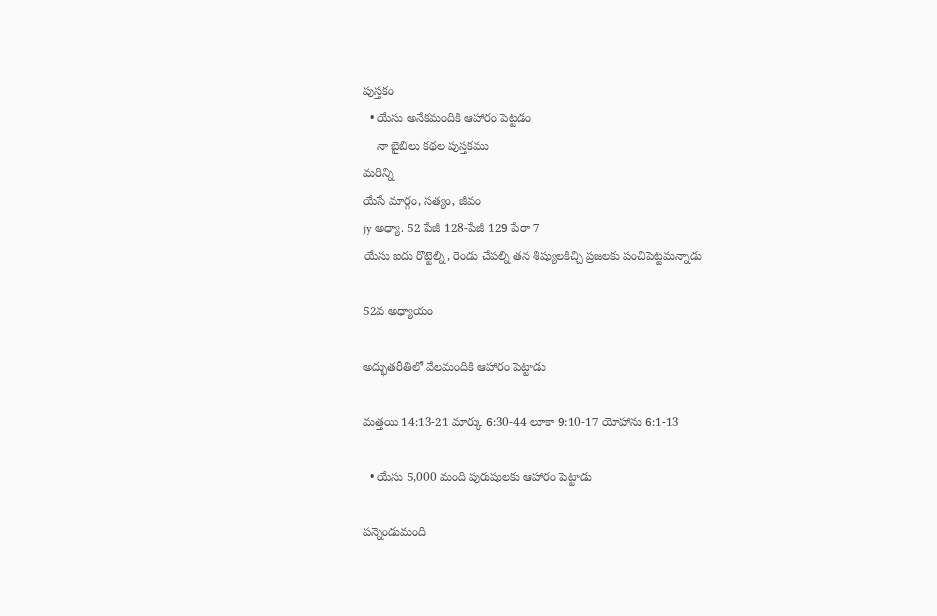పుస్తకం
  • యేసు అనేకమందికి ఆహారం పెట్టడం
    నా బైబిలు కథల పుస్తకము
మరిన్ని
యేసే మార్గం, సత్యం, జీవం
jy అధ్యా. 52 పేజీ 128-పేజీ 129 పేరా 7
యేసు ఐదు రొట్టెల్ని, రెండు చేపల్ని తన శిష్యులకిచ్చి ప్రజలకు పంచిపెట్టమన్నాడు

52వ అధ్యాయం

అద్భుతరీతిలో వేలమందికి ఆహారం పెట్టాడు

మత్తయి 14:13-21 మార్కు 6:30-44 లూకా 9:10-17 యోహాను 6:1-13

  • యేసు 5,000 మంది పురుషులకు ఆహారం పెట్టాడు

పన్నెండుమంది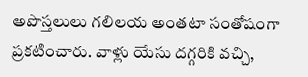అపొస్తలులు గలిలయ అంతటా సంతోషంగా ప్రకటించారు. వాళ్లు యేసు దగ్గరికి వచ్చి,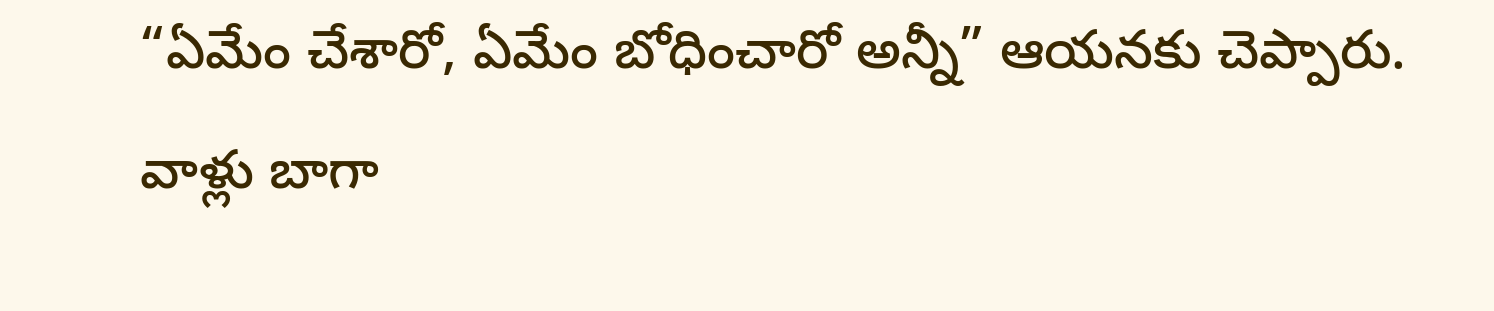“ఏమేం చేశారో, ఏమేం బోధించారో అన్నీ” ఆయనకు చెప్పారు. వాళ్లు బాగా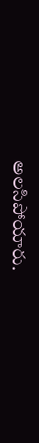అలసిపోయారు.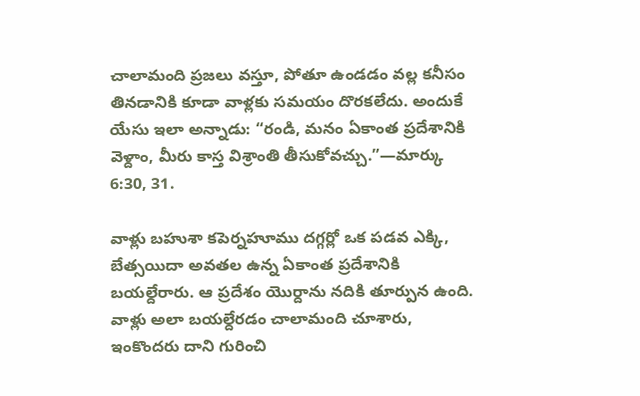చాలామంది ప్రజలు వస్తూ, పోతూ ఉండడం వల్ల కనీసం తినడానికి కూడా వాళ్లకు సమయం దొరకలేదు. అందుకే యేసు ఇలా అన్నాడు: “రండి, మనం ఏకాంత ప్రదేశానికి వెళ్దాం, మీరు కాస్త విశ్రాంతి తీసుకోవచ్చు.”—మార్కు 6:30, 31.

వాళ్లు బహుశా కపెర్నహూము దగ్గర్లో ఒక పడవ ఎక్కి, బేత్సయిదా అవతల ఉన్న ఏకాంత ప్రదేశానికి బయల్దేరారు. ఆ ప్రదేశం యొర్దాను నదికి తూర్పున ఉంది. వాళ్లు అలా బయల్దేరడం చాలామంది చూశారు, ఇంకొందరు దాని గురించి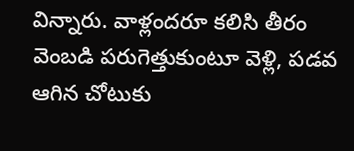విన్నారు. వాళ్లందరూ కలిసి తీరం వెంబడి పరుగెత్తుకుంటూ వెళ్లి, పడవ ఆగిన చోటుకు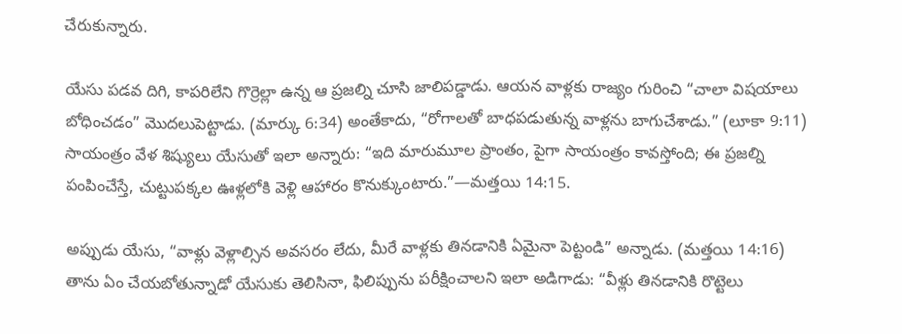చేరుకున్నారు.

యేసు పడవ దిగి, కాపరిలేని గొర్రెల్లా ఉన్న ఆ ప్రజల్ని చూసి జాలిపడ్డాడు. ఆయన వాళ్లకు రాజ్యం గురించి “చాలా విషయాలు బోధించడం” మొదలుపెట్టాడు. (మార్కు 6:34) అంతేకాదు, “రోగాలతో బాధపడుతున్న వాళ్లను బాగుచేశాడు.” (లూకా 9:11) సాయంత్రం వేళ శిష్యులు యేసుతో ఇలా అన్నారు: “ఇది మారుమూల ప్రాంతం, పైగా సాయంత్రం కావస్తోంది; ఈ ప్రజల్ని పంపించేస్తే, చుట్టుపక్కల ఊళ్లలోకి వెళ్లి ఆహారం కొనుక్కుంటారు.”—మత్తయి 14:15.

అప్పుడు యేసు, “వాళ్లు వెళ్లాల్సిన అవసరం లేదు, మీరే వాళ్లకు తినడానికి ఏమైనా పెట్టండి” అన్నాడు. (మత్తయి 14:16) తాను ఏం చేయబోతున్నాడో యేసుకు తెలిసినా, ఫిలిప్పును పరీక్షించాలని ఇలా అడిగాడు: “వీళ్లు తినడానికి రొట్టెలు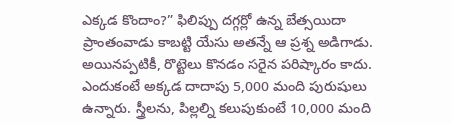ఎక్కడ కొందాం?” ఫిలిప్పు దగ్గర్లో ఉన్న బేత్సయిదా ప్రాంతంవాడు కాబట్టి యేసు అతన్నే ఆ ప్రశ్న అడిగాడు. అయినప్పటికీ, రొట్టెలు కొనడం సరైన పరిష్కారం కాదు. ఎందుకంటే అక్కడ దాదాపు 5,000 మంది పురుషులు ఉన్నారు. స్త్రీలను, పిల్లల్ని కలుపుకుంటే 10,000 మంది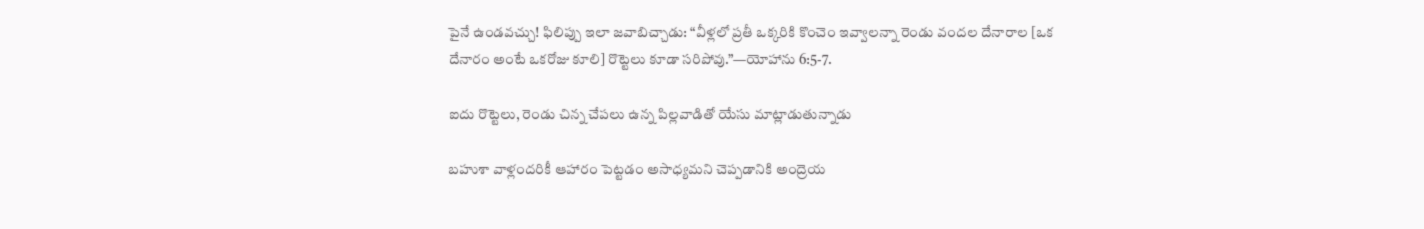పైనే ఉండవచ్చు! ఫిలిప్పు ఇలా జవాబిచ్చాడు: “వీళ్లలో ప్రతీ ఒక్కరికి కొంచెం ఇవ్వాలన్నా రెండు వందల దేనారాల [ఒక దేనారం అంటే ఒకరోజు కూలి] రొట్టెలు కూడా సరిపోవు.”—యోహాను 6:5-7.

ఐదు రొట్టెలు, రెండు చిన్న చేపలు ఉన్న పిల్లవాడితో యేసు మాట్లాడుతున్నాడు

బహుశా వాళ్లందరికీ ఆహారం పెట్టడం అసాధ్యమని చెప్పడానికి అంద్రెయ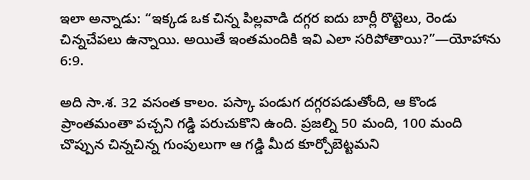ఇలా అన్నాడు: “ఇక్కడ ఒక చిన్న పిల్లవాడి దగ్గర ఐదు బార్లీ రొట్టెలు, రెండు చిన్నచేపలు ఉన్నాయి. అయితే ఇంతమందికి ఇవి ఎలా సరిపోతాయి?”—యోహాను 6:9.

అది సా.శ. 32 వసంత కాలం. పస్కా పండుగ దగ్గరపడుతోంది, ఆ కొండ ప్రాంతమంతా పచ్చని గడ్డి పరుచుకొని ఉంది. ప్రజల్ని 50 మంది, 100 మంది చొప్పున చిన్నచిన్న గుంపులుగా ఆ గడ్డి మీద కూర్చోబెట్టమని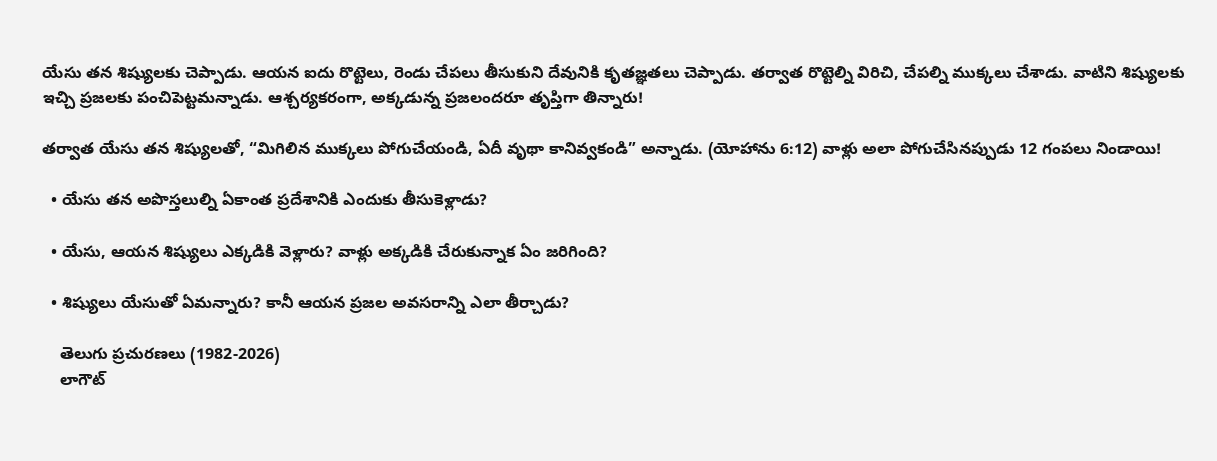యేసు తన శిష్యులకు చెప్పాడు. ఆయన ఐదు రొట్టెలు, రెండు చేపలు తీసుకుని దేవునికి కృతజ్ఞతలు చెప్పాడు. తర్వాత రొట్టెల్ని విరిచి, చేపల్ని ముక్కలు చేశాడు. వాటిని శిష్యులకు ఇచ్చి ప్రజలకు పంచిపెట్టమన్నాడు. ఆశ్చర్యకరంగా, అక్కడున్న ప్రజలందరూ తృప్తిగా తిన్నారు!

తర్వాత యేసు తన శిష్యులతో, “మిగిలిన ముక్కలు పోగుచేయండి, ఏదీ వృథా కానివ్వకండి” అన్నాడు. (యోహాను 6:12) వాళ్లు అలా పోగుచేసినప్పుడు 12 గంపలు నిండాయి!

  • యేసు తన అపొస్తలుల్ని ఏకాంత ప్రదేశానికి ఎందుకు తీసుకెళ్లాడు?

  • యేసు, ఆయన శిష్యులు ఎక్కడికి వెళ్లారు? వాళ్లు అక్కడికి చేరుకున్నాక ఏం జరిగింది?

  • శిష్యులు యేసుతో ఏమన్నారు? కానీ ఆయన ప్రజల అవసరాన్ని ఎలా తీర్చాడు?

    తెలుగు ప్రచురణలు (1982-2026)
    లాగౌట్‌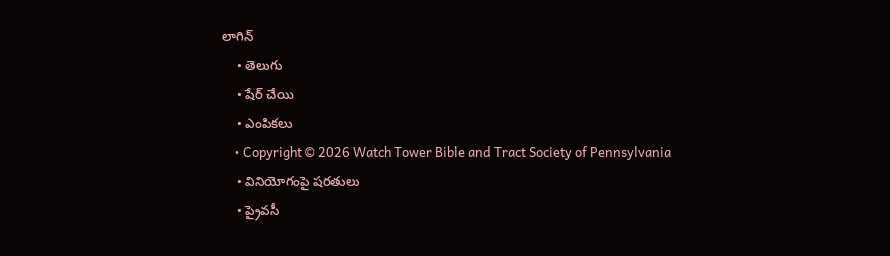లాగిన్‌
    • తెలుగు
    • షేర్ చేయి
    • ఎంపికలు
    • Copyright © 2026 Watch Tower Bible and Tract Society of Pennsylvania
    • వినియోగంపై షరతులు
    • ప్రైవసీ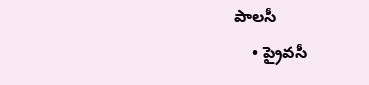పాలసీ
    • ప్రైవసీ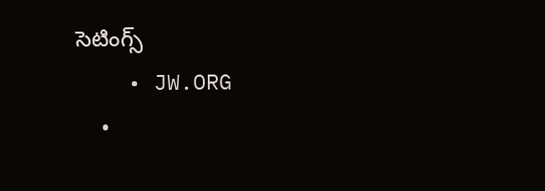సెటింగ్స్‌
    • JW.ORG
    •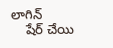లాగిన్‌
    షేర్‌ చేయి